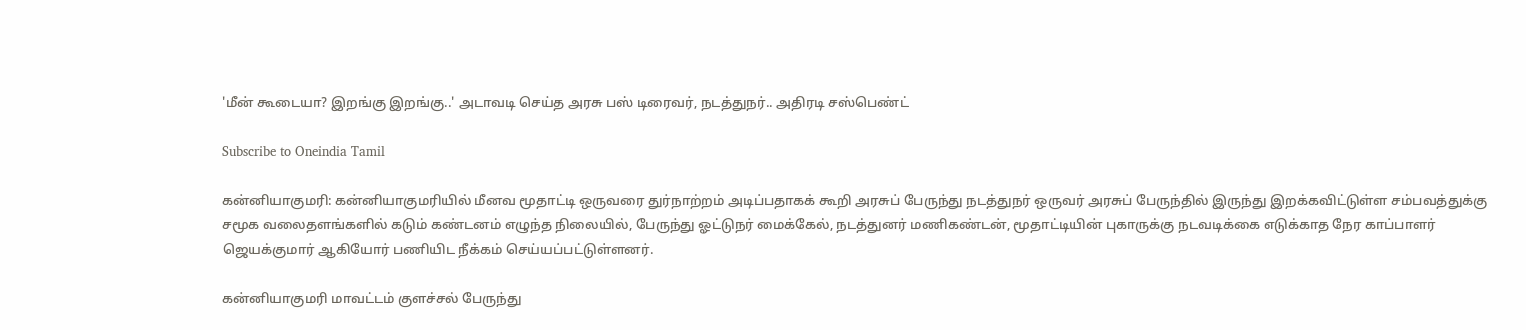'மீன் கூடையா? இறங்கு இறங்கு..' அடாவடி செய்த அரசு பஸ் டிரைவர், நடத்துநர்.. அதிரடி சஸ்பெண்ட்

Subscribe to Oneindia Tamil

கன்னியாகுமரி: கன்னியாகுமரியில் மீனவ மூதாட்டி ஒருவரை துர்நாற்றம் அடிப்பதாகக் கூறி அரசுப் பேருந்து நடத்துநர் ஒருவர் அரசுப் பேருந்தில் இருந்து இறக்கவிட்டுள்ள சம்பவத்துக்கு சமூக வலைதளங்களில் கடும் கண்டனம் எழுந்த நிலையில், பேருந்து ஓட்டுநர் மைக்கேல், நடத்துனர் மணிகண்டன், மூதாட்டியின் புகாருக்கு நடவடிக்கை எடுக்காத நேர காப்பாளர் ஜெயக்குமார் ஆகியோர் பணியிட நீக்கம் செய்யப்பட்டுள்ளனர்.

கன்னியாகுமரி மாவட்டம் குளச்சல் பேருந்து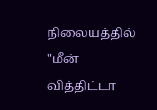நிலையத்தில் "மீன் வித்திட்டா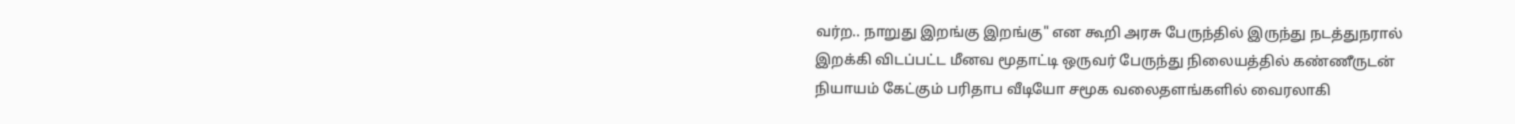வர்ற.. நாறுது இறங்கு இறங்கு" என கூறி அரசு பேருந்தில் இருந்து நடத்துநரால் இறக்கி விடப்பட்ட மீனவ மூதாட்டி ஒருவர் பேருந்து நிலையத்தில் கண்ணீருடன் நியாயம் கேட்கும் பரிதாப வீடியோ சமூக வலைதளங்களில் வைரலாகி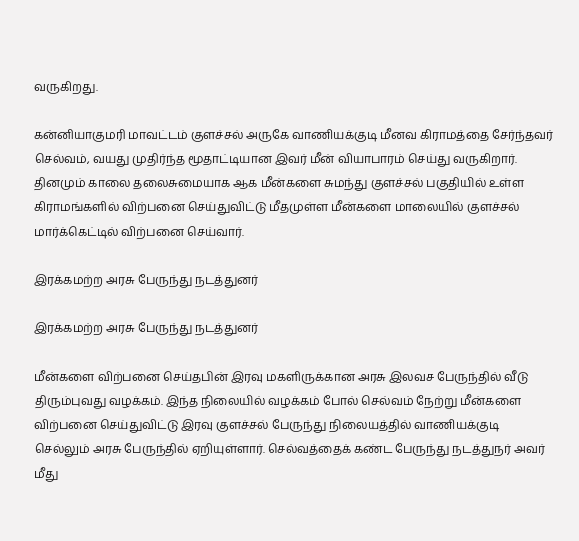வருகிறது.

கன்னியாகுமரி மாவட்டம் குளச்சல் அருகே வாணியக்குடி மீனவ கிராமத்தை சேர்ந்தவர் செல்வம், வயது முதிர்ந்த மூதாட்டியான இவர் மீன் வியாபாரம் செய்து வருகிறார். தினமும் காலை தலைசுமையாக ஆக மீன்களை சுமந்து குளச்சல் பகுதியில் உள்ள கிராமங்களில் விற்பனை செய்துவிட்டு மீதமுள்ள மீன்களை மாலையில் குளச்சல் மார்க்கெட்டில் விற்பனை செய்வார்.

இரக்கமற்ற அரசு பேருந்து நடத்துனர்

இரக்கமற்ற அரசு பேருந்து நடத்துனர்

மீன்களை விற்பனை செய்தபின் இரவு மகளிருக்கான அரசு இலவச பேருந்தில் வீடு திரும்புவது வழக்கம். இந்த நிலையில் வழக்கம் போல் செல்வம் நேற்று மீன்களை விற்பனை செய்துவிட்டு இரவு குளச்சல் பேருந்து நிலையத்தில் வாணியக்குடி செல்லும் அரசு பேருந்தில் ஏறியுள்ளார். செல்வத்தைக் கண்ட பேருந்து நடத்துநர் அவர் மீது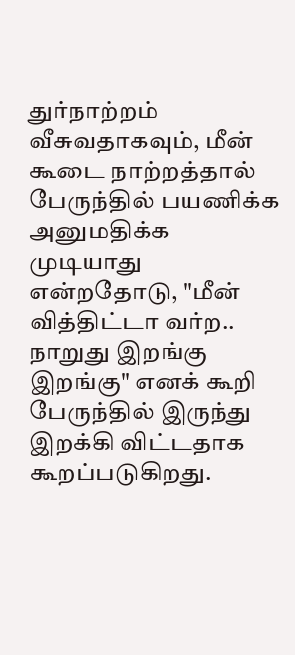துர்நாற்றம் வீசுவதாகவும், மீன் கூடை நாற்றத்தால் பேருந்தில் பயணிக்க அனுமதிக்க முடியாது என்றதோடு, "மீன் வித்திட்டா வர்ற.. நாறுது இறங்கு இறங்கு" எனக் கூறி பேருந்தில் இருந்து இறக்கி விட்டதாக கூறப்படுகிறது.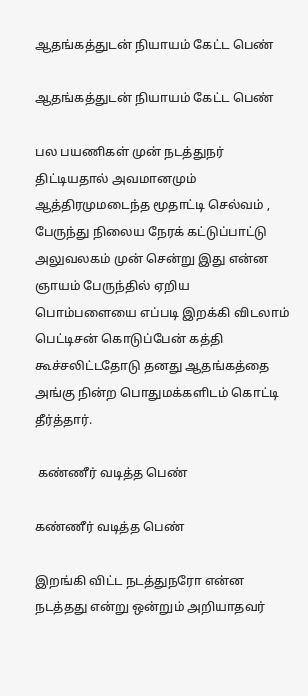ஆதங்கத்துடன் நியாயம் கேட்ட பெண்

ஆதங்கத்துடன் நியாயம் கேட்ட பெண்

பல பயணிகள் முன் நடத்துநர் திட்டியதால் அவமானமும் ஆத்திரமுமடைந்த மூதாட்டி செல்வம் , பேருந்து நிலைய நேரக் கட்டுப்பாட்டு அலுவலகம் முன் சென்று இது என்ன ஞாயம் பேருந்தில் ஏறிய பொம்பளையை எப்படி இறக்கி விடலாம் பெட்டிசன் கொடுப்பேன் கத்தி கூச்சலிட்டதோடு தனது ஆதங்கத்தை அங்கு நின்ற பொதுமக்களிடம் கொட்டி தீர்த்தார்.

 கண்ணீர் வடித்த பெண்

கண்ணீர் வடித்த பெண்

இறங்கி விட்ட நடத்துநரோ என்ன நடத்தது என்று ஒன்றும் அறியாதவர்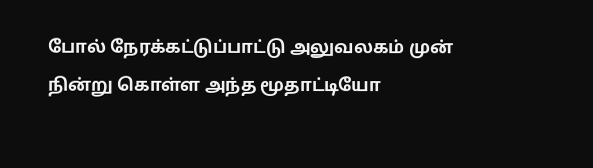போல் நேரக்கட்டுப்பாட்டு அலுவலகம் முன் நின்று கொள்ள அந்த மூதாட்டியோ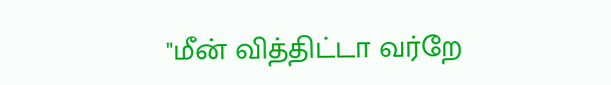"மீன் வித்திட்டா வர்றே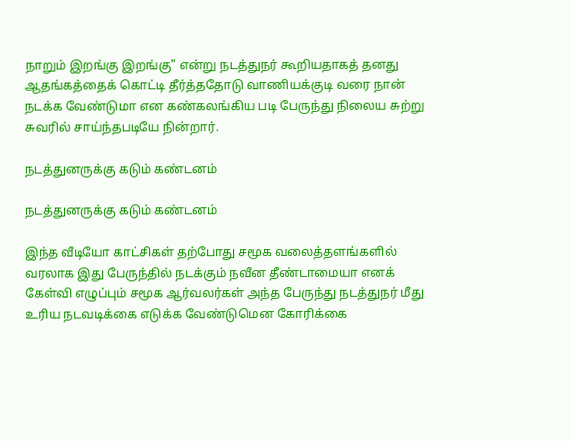நாறும் இறங்கு இறங்கு" என்று நடத்துநர் கூறியதாகத் தனது ஆதங்கத்தைக் கொட்டி தீர்த்ததோடு வாணியக்குடி வரை நான் நடக்க வேண்டுமா என கண்கலங்கிய படி பேருந்து நிலைய சுற்று சுவரில் சாய்ந்தபடியே நின்றார்.

நடத்துனருக்கு கடும் கண்டனம்

நடத்துனருக்கு கடும் கண்டனம்

இந்த வீடியோ காட்சிகள் தற்போது சமூக வலைத்தளங்களில் வரலாக இது பேருந்தில் நடக்கும் நவீன தீண்டாமையா எனக் கேள்வி எழுப்பும் சமூக ஆர்வலர்கள் அந்த பேருந்து நடத்துநர் மீது உரிய நடவடிக்கை எடுக்க வேண்டுமென கோரிக்கை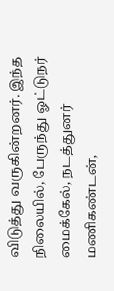விடுத்து வருகின்றனர். இந்த நிலையில், பேருந்து ஓட்டுநர் மைக்கேல், நடத்துனர் மணிகண்டன்,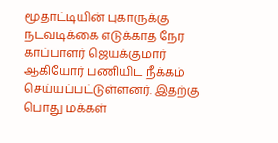மூதாட்டியின் புகாருக்கு நடவடிக்கை எடுக்காத நேர காப்பாளர் ஜெயக்குமார் ஆகியோர் பணியிட நீக்கம் செய்யப்பட்டுள்ளனர். இதற்கு பொது மக்கள்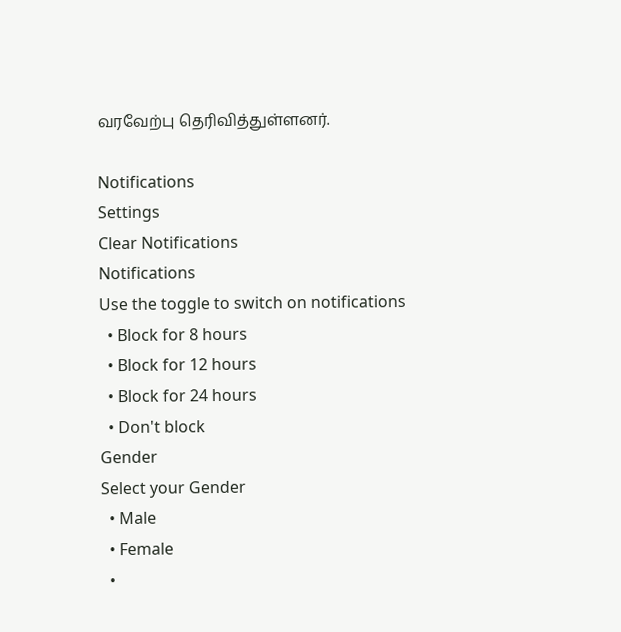வரவேற்பு தெரிவித்துள்ளனர்.

Notifications
Settings
Clear Notifications
Notifications
Use the toggle to switch on notifications
  • Block for 8 hours
  • Block for 12 hours
  • Block for 24 hours
  • Don't block
Gender
Select your Gender
  • Male
  • Female
  •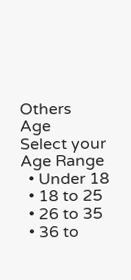Others
Age
Select your Age Range
  • Under 18
  • 18 to 25
  • 26 to 35
  • 36 to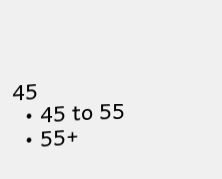45
  • 45 to 55
  • 55+